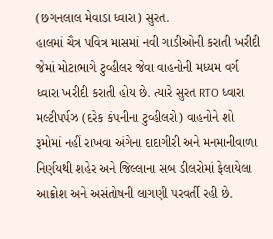(છગનલાલ મેવાડા ધ્વારા) સુરત.
હાલમાં ચૈત્ર પવિત્ર માસમાં નવી ગાડીઓની કરાતી ખરીદી જેમાં મોટાભાગે ટુવ્હીલર જેવા વાહનોની મધ્યમ વર્ગ ધ્વારા ખરીદી કરાતી હોય છે. ત્યારે સુરત RTO ધ્વારા મલ્ટીપર્પઝ (દરેક કંપનીના ટુવ્હીલરો) વાહનોને શો રૂમોમાં નહીં રાખવા અંગેના દાદાગીરી અને મનમાનીવાળા નિર્ણયથી શહેર અને જિલ્લાના સબ ડીલરોમાં ફેલાયેલા આક્રોશ અને અસંતોષની લાગણી પરવર્તી રહી છે.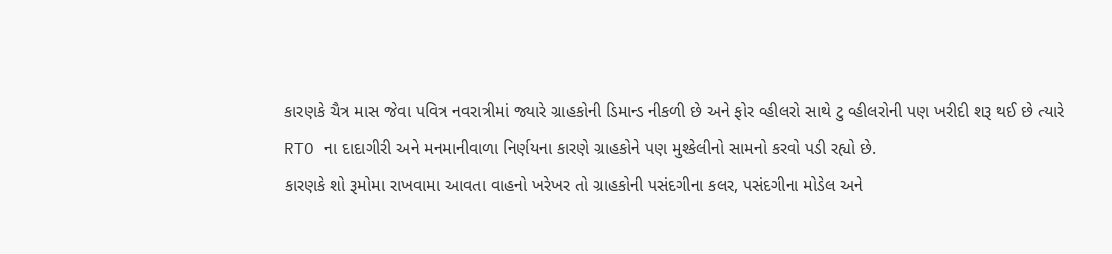કારણકે ચૈત્ર માસ જેવા પવિત્ર નવરાત્રીમાં જ્યારે ગ્રાહકોની ડિમાન્ડ નીકળી છે અને ફોર વ્હીલરો સાથે ટુ વ્હીલરોની પણ ખરીદી શરૂ થઈ છે ત્યારે RTO ના દાદાગીરી અને મનમાનીવાળા નિર્ણયના કારણે ગ્રાહકોને પણ મુશ્કેલીનો સામનો કરવો પડી રહ્યો છે.
કારણકે શો રૂમોમા રાખવામા આવતા વાહનો ખરેખર તો ગ્રાહકોની પસંદગીના કલર, પસંદગીના મોડેલ અને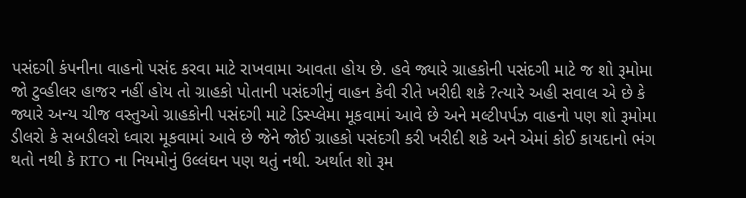પસંદગી કંપનીના વાહનો પસંદ કરવા માટે રાખવામા આવતા હોય છે. હવે જ્યારે ગ્રાહકોની પસંદગી માટે જ શો રૂમોમા જો ટુવ્હીલર હાજર નહીં હોય તો ગ્રાહકો પોતાની પસંદગીનું વાહન કેવી રીતે ખરીદી શકે ?ત્યારે અહી સવાલ એ છે કે જ્યારે અન્ય ચીજ વસ્તુઓ ગ્રાહકોની પસંદગી માટે ડિસ્પ્લેમા મૂકવામાં આવે છે અને મલ્ટીપર્પઝ વાહનો પણ શો રૂમોમા ડીલરો કે સબડીલરો ધ્વારા મૂકવામાં આવે છે જેને જોઈ ગ્રાહકો પસંદગી કરી ખરીદી શકે અને એમાં કોઈ કાયદાનો ભંગ થતો નથી કે RTO ના નિયમોનું ઉલ્લંઘન પણ થતું નથી. અર્થાત શો રૂમ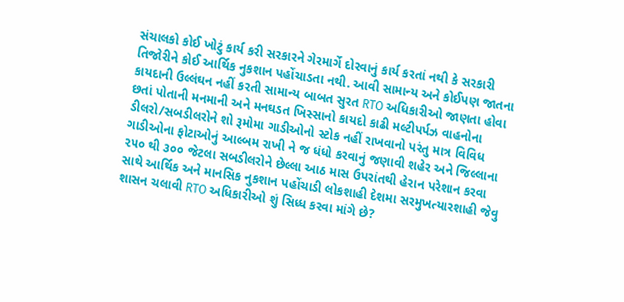સંચાલકો કોઈ ખોટું કાર્ય કરી સરકારને ગેરમાર્ગે દોરવાનું કાર્ય કરતાં નથી કે સરકારી તિજોરીને કોઈ આર્થિક નુકશાન પહોંચાડતા નથી. આવી સામાન્ય અને કોઈપણ જાતના કાયદાની ઉલ્લંઘન નહીં કરતી સામાન્ય બાબત સુરત RTO અધિકારીઓ જાણતા હોવા છતાં પોતાની મનમાની અને મનઘડત ખિસ્સાનો કાયદો કાઢી મલ્ટીપર્પઝ વાહનોના ડીલરો/સબડીલરોને શો રૂમોમા ગાડીઓનો સ્ટોક નહીં રાખવાનો પરંતુ માત્ર વિવિધ ગાડીઓના ફોટાઓનું આલ્બમ રાખી ને જ ધંધો કરવાનું જણાવી શહેર અને જિલ્લાના ૨૫૦ થી ૩૦૦ જેટલા સબડીલરોને છેલ્લા આઠ માસ ઉપરાંતથી હેરાન પરેશાન કરવા સાથે આર્થિક અને માનસિક નુકશાન પહોંચાડી લોકશાહી દેશમા સરમુખત્યારશાહી જેવુ શાસન ચલાવી RTO અધિકારીઓ શું સિધ્ધ કરવા માંગે છે?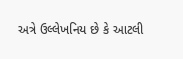અત્રે ઉલ્લેખનિય છે કે આટલી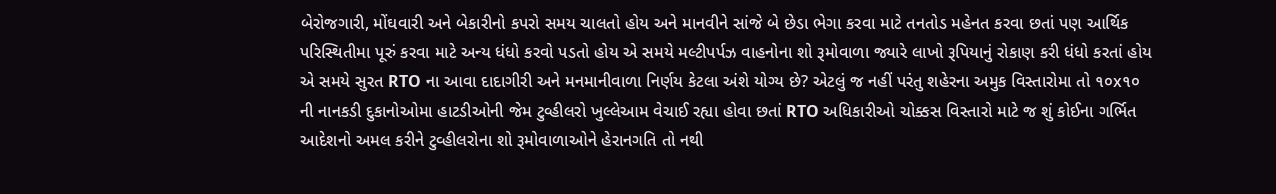બેરોજગારી, મોંઘવારી અને બેકારીનો કપરો સમય ચાલતો હોય અને માનવીને સાંજે બે છેડા ભેગા કરવા માટે તનતોડ મહેનત કરવા છતાં પણ આર્થિક પરિસ્થિતીમા પૂરું કરવા માટે અન્ય ધંધો કરવો પડતો હોય એ સમયે મલ્ટીપર્પઝ વાહનોના શો રૂમોવાળા જ્યારે લાખો રૂપિયાનું રોકાણ કરી ધંધો કરતાં હોય એ સમયે સુરત RTO ના આવા દાદાગીરી અને મનમાનીવાળા નિર્ણય કેટલા અંશે યોગ્ય છે? એટલું જ નહીં પરંતુ શહેરના અમુક વિસ્તારોમા તો ૧૦x૧૦ ની નાનકડી દુકાનોઓમા હાટડીઓની જેમ ટુવ્હીલરો ખુલ્લેઆમ વેચાઈ રહ્યા હોવા છતાં RTO અધિકારીઓ ચોક્કસ વિસ્તારો માટે જ શું કોઈના ગર્ભિત આદેશનો અમલ કરીને ટુવ્હીલરોના શો રૂમોવાળાઓને હેરાનગતિ તો નથી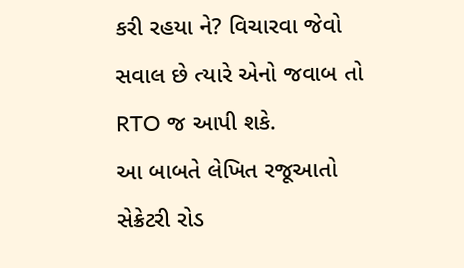કરી રહયા ને? વિચારવા જેવો સવાલ છે ત્યારે એનો જવાબ તો RTO જ આપી શકે.
આ બાબતે લેખિત રજૂઆતો સેક્રેટરી રોડ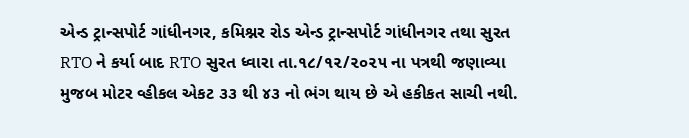એન્ડ ટ્રાન્સપોર્ટ ગાંધીનગર, કમિશ્નર રોડ એન્ડ ટ્રાન્સપોર્ટ ગાંધીનગર તથા સુરત RTO ને કર્યા બાદ RTO સુરત ધ્વારા તા.૧૮/૧૨/૨૦૨૫ ના પત્રથી જણાવ્યા મુજબ મોટર વ્હીકલ એકટ ૩૩ થી ૪૩ નો ભંગ થાય છે એ હકીકત સાચી નથી.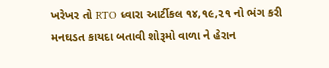ખરેખર તો RTO ધ્વારા આર્ટીકલ ૧૪,૧૯,૨૧ નો ભંગ કરી મનઘડત કાયદા બતાવી શોરૂમો વાળા ને હેરાન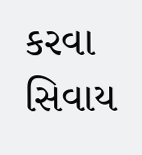કરવા સિવાય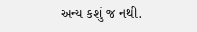અન્ય કશું જ નથી.